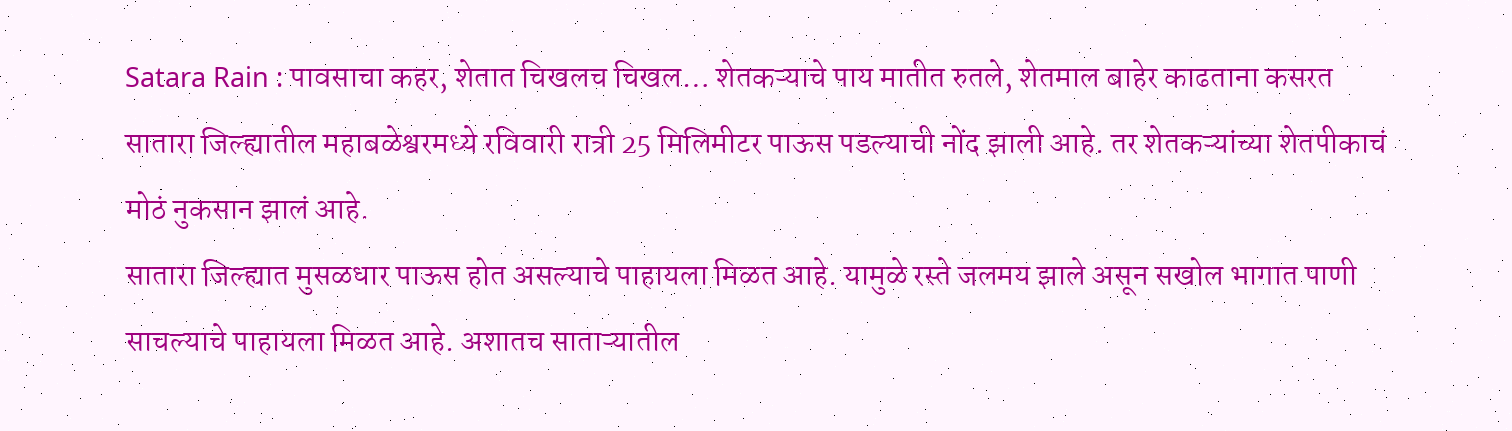Satara Rain : पावसाचा कहर, शेतात चिखलच चिखल… शेतकऱ्याचे पाय मातीत रुतले, शेतमाल बाहेर काढताना कसरत
सातारा जिल्ह्यातील महाबळेश्वरमध्ये रविवारी रात्री 25 मिलिमीटर पाऊस पडल्याची नोंद झाली आहे. तर शेतकऱ्यांच्या शेतपीकाचं मोठं नुकसान झालं आहे.
सातारा जिल्ह्यात मुसळधार पाऊस होत असल्याचे पाहायला मिळत आहे. यामुळे रस्ते जलमय झाले असून सखोल भागात पाणी साचल्याचे पाहायला मिळत आहे. अशातच साताऱ्यातील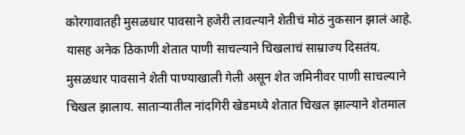कोरगावातही मुसळधार पावसाने हजेरी लावल्याने शेतीचं मोठं नुकसान झालं आहे. यासह अनेक ठिकाणी शेतात पाणी साचल्याने चिखलाचं साम्राज्य दिसतंय. मुसळधार पावसाने शेती पाण्याखाली गेली असून शेत जमिनीवर पाणी साचल्याने चिखल झालाय. साताऱ्यातील नांदगिरी खेडमध्ये शेतात चिखल झाल्याने शेतमाल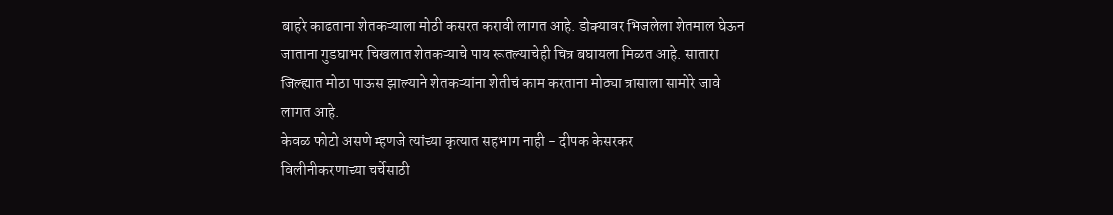बाहरे काढताना शेतकऱ्याला मोठी कसरत करावी लागत आहे. डोक्यावर भिजलेला शेतमाल घेऊन जाताना गुडघाभर चिखलात शेतकऱ्याचे पाय रूतल्याचेही चित्र बघायला मिळत आहे. सातारा जिल्ह्यात मोठा पाऊस झाल्याने शेतकऱ्यांना शेतीचं काम करताना मोठ्या त्रासाला सामोरे जावे लागत आहे.
केवळ फोटो असणे म्हणजे त्यांच्या कृत्यात सहभाग नाही - दीपक केसरकर
विलीनीकरणाच्या चर्चेसाठी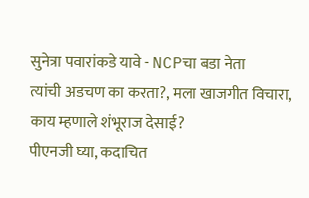सुनेत्रा पवारांकडे यावे - NCPचा बडा नेता
त्यांची अडचण का करता?, मला खाजगीत विचारा, काय म्हणाले शंभूराज देसाई?
पीएनजी घ्या, कदाचित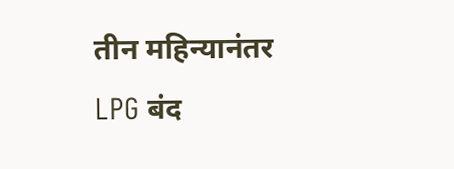तीन महिन्यानंतर LPG बंद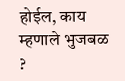होईल, काय म्हणाले भुजबळ ?